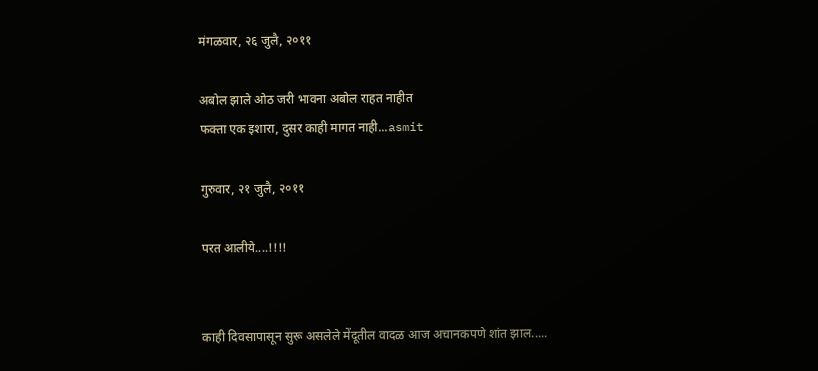मंगळवार, २६ जुलै, २०११

अबोल झाले ओठ जरी भावना अबोल राहत नाहीत
फक्ता एक इशारा, दुसर काही मागत नाही...asmit

गुरुवार, २१ जुलै, २०११

परत आलीये....!!!!


काही दिवसापासून सुरू असलेले मेंदूतील वादळ आज अचानकपणे शांत झाल.....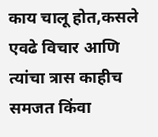काय चालू होत,कसले एवढे विचार आणि त्यांचा त्रास काहीच समजत किंवा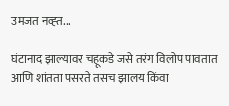उमजत नव्ह्त...

घंटानाद झाल्यावर चहूकडे जसे तरंग विलोप पावतात आणि शांतता पसरते तसच झालय किंवा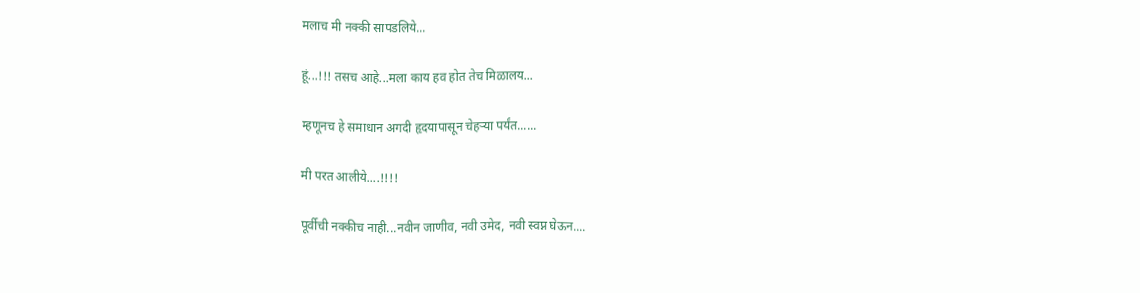मलाच मी नक्की सापडलिये...

हूं...!!! तसच आहे...मला काय हव होत तेच मिळालय...

म्हणूनच हे समाधान अगदी हृदयापासून चेहर्‍या पर्यंत......

मी परत आलीये....!!!!

पूर्वीची नक्कीच नाही...नवीन जाणीव, नवी उमेद, नवी स्वप्न घेऊन....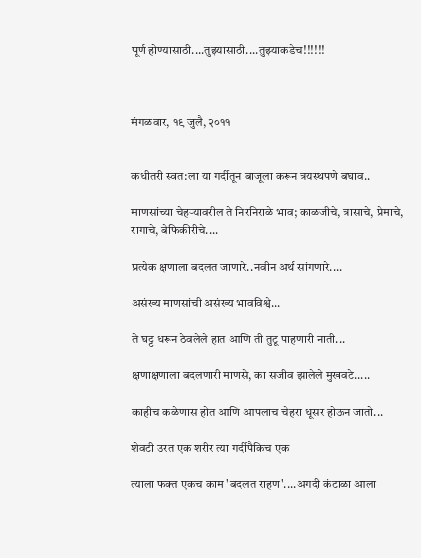पूर्ण होण्यासाठी....तुझ्यासाठी....तुझ्याकडेच!!!!!!



मंगळवार, १९ जुलै, २०११


कधीतरी स्वत:ला या गर्दीतून बाजूला करून त्रयस्थपणे बघाव..

माणसांच्या चेहर्‍यावरील ते निरनिराळे भाव; काळजीचे, त्रासाचे, प्रेमाचे, रागाचे, बेफिकीरीचे....

प्रत्येक क्षणाला बदलत जाणारे..नवीन अर्थ सांगणारे....

असंख्य माणसांची असंख्य भावविश्वे...

ते घट्ट धरून ठेवलेले हात आणि ती तुटू पाहणारी नाती...

क्षणाक्षणाला बदलणारी माणसे, का सजीव झालेले मुखवटे.....

काहीच कळेणास होत आणि आपलाच चेहरा धूसर होऊन जातो...

शेवटी उरत एक शरीर त्या गर्दीपैकिच एक

त्याला फक्त एकच काम 'बदलत राहण'....अगदी कंटाळा आला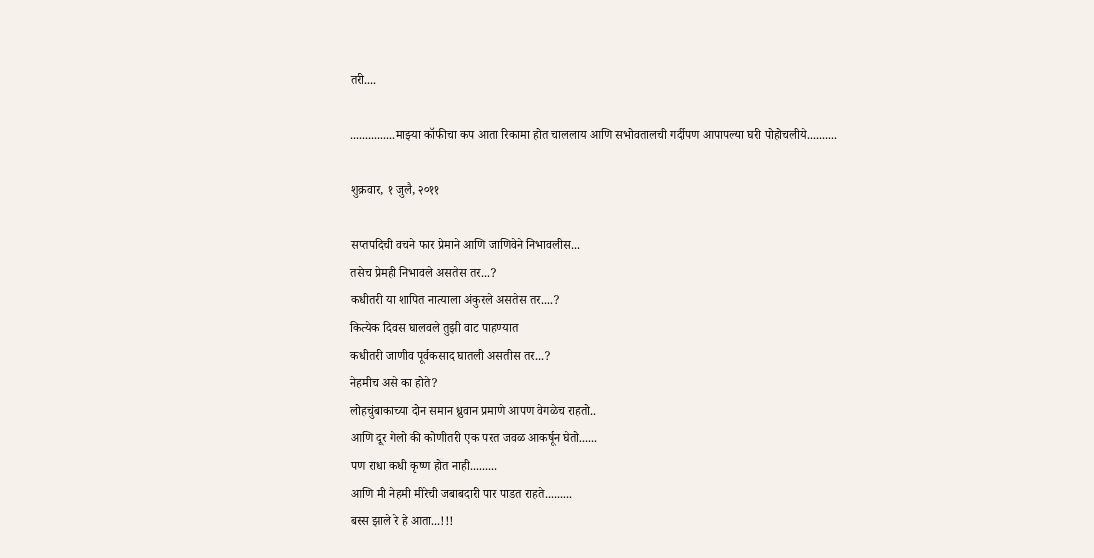तरी....

...............माझ्या कॉफीचा कप आता रिकामा होत चाललाय आणि सभोवतालची गर्दीपण आपापल्या घरी पोहोचलीये..........

शुक्रवार, १ जुलै, २०११

सप्तपदिची वचने फार प्रेमाने आणि जाणिवेने निभावलीस...
तसेच प्रेमही निभावले असतेस तर...?
कधीतरी या शापित नात्याला अंकुरले असतेस तर....?
कित्येक दिवस घालवले तुझी वाट पाहण्यात
कधीतरी जाणीव पूर्वकसाद घातली असतीस तर...?
नेहमीच असे का होते?
लोहचुंबाकाच्या दोन समान ध्रुवान प्रमाणे आपण वेगळेच राहतो..
आणि दूर गेलो की कोणीतरी एक परत जवळ आकर्षून घेतो......
पण राधा कधी कृष्ण होत नाही.........
आणि मी नेहमी मीरेची जबाबदारी पार पाडत राहते.........
बस्स झाले रे हे आता...!!!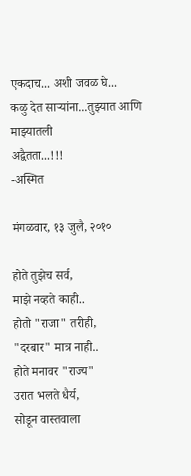एकदाच... अशी जवळ घे...
कळु देत सार्‍यांना...तुझ्यात आणि माझ्यातली
अद्वैतता...!!!
-अस्मित

मंगळवार, १३ जुलै, २०१०

होते तुझेच सर्व,
माझे नव्हते काही..
होतो "राजा" तरीही,
"दरबार" मात्र नाही..
होते मनावर "राज्य"
उरात भलते धैर्य,
सोडून वास्तवाला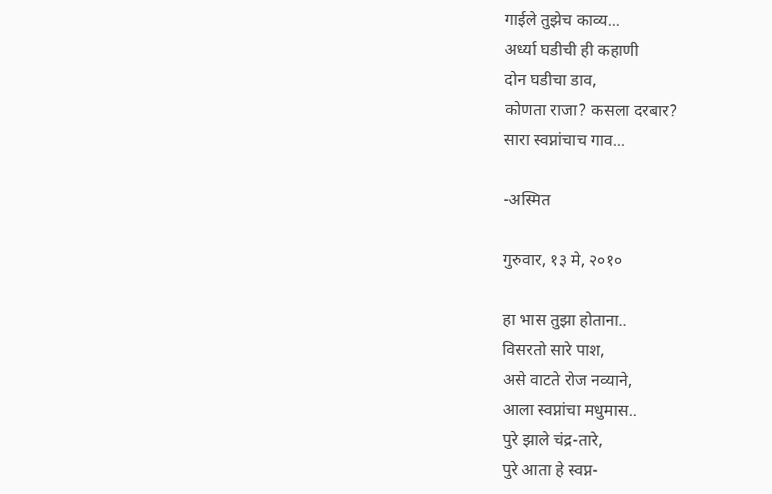गाईले तुझेच काव्य...
अर्ध्या घडीची ही कहाणी
दोन घडीचा डाव,
कोणता राजा? कसला दरबार?
सारा स्वप्नांचाच गाव...

-अस्मित

गुरुवार, १३ मे, २०१०

हा भास तुझा होताना..
विसरतो सारे पाश,
असे वाटते रोज नव्याने,
आला स्वप्नांचा मधुमास..
पुरे झाले चंद्र-तारे,
पुरे आता हे स्वप्न-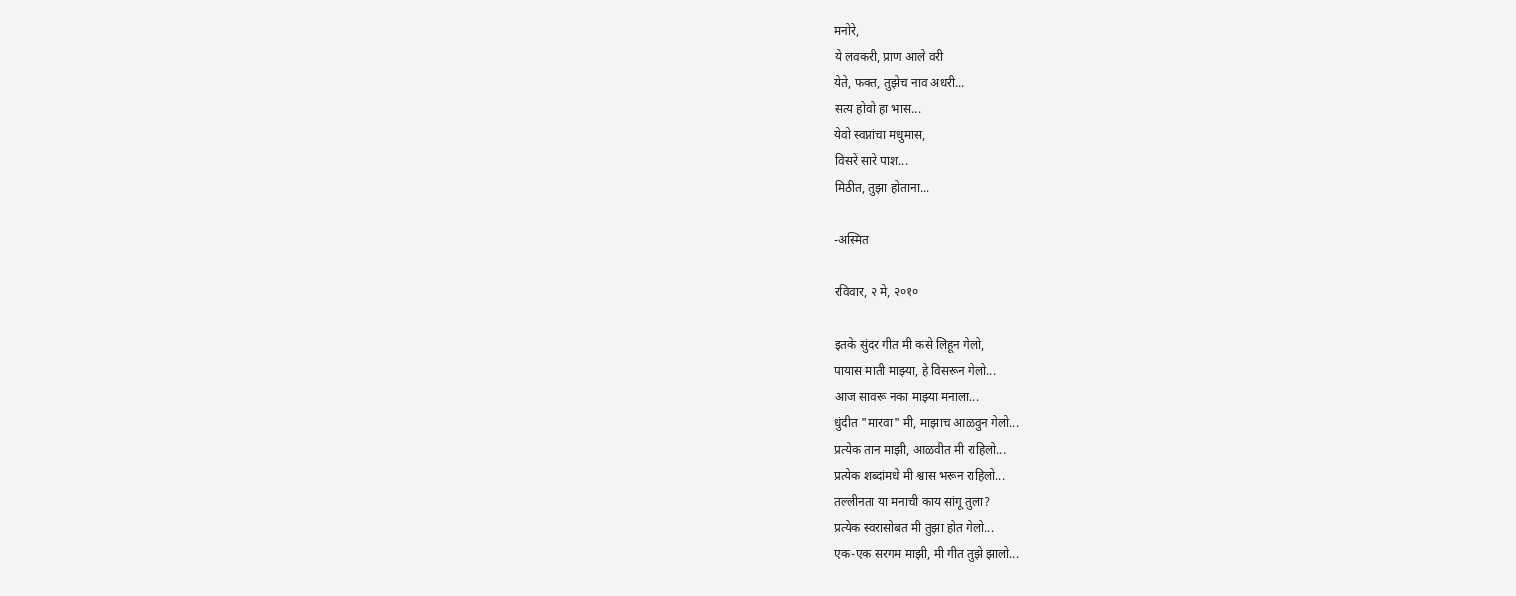मनोरे,
ये लवकरी, प्राण आले वरी
येते, फक्त, तुझेच नाव अधरी...
सत्य होवो हा भास...
येवो स्वप्नांचा मधुमास,
विसरें सारे पाश...
मिठीत, तुझा होताना...

-अस्मित

रविवार, २ मे, २०१०

इतके सुंदर गीत मी कसे लिहून गेलो,
पायास माती माझ्या, हे विसरून गेलो...
आज सावरू नका माझ्या मनाला...
धुंदीत "मारवा" मी, माझाच आळवुन गेलो...
प्रत्येक तान माझी, आळवीत मी राहिलो...
प्रत्येक शब्दांमधे मी श्वास भरून राहिलो...
तल्लीनता या मनाची काय सांगू तुला?
प्रत्येक स्वरासोबत मी तुझा होत गेलो...
एक-एक सरगम माझी, मी गीत तुझे झालो...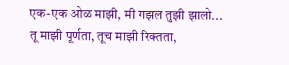एक-एक ओळ माझी, मी गझल तुझी झालो...
तू माझी पूर्णता, तूच माझी रिक्तता,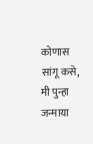कोणास सांगू कसे, मी पुन्हा जन्माया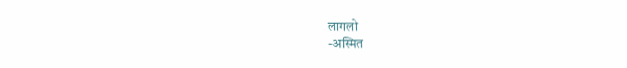लागलो
-अस्मित